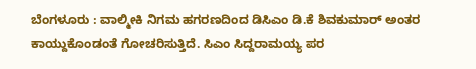ಬೆಂಗಳೂರು : ವಾಲ್ಮೀಕಿ ನಿಗಮ ಹಗರಣದಿಂದ ಡಿಸಿಎಂ ಡಿ.ಕೆ ಶಿವಕುಮಾರ್ ಅಂತರ ಕಾಯ್ದುಕೊಂಡಂತೆ ಗೋಚರಿಸುತ್ತಿದೆ. ಸಿಎಂ ಸಿದ್ದರಾಮಯ್ಯ ಪರ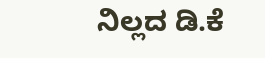ನಿಲ್ಲದ ಡಿ.ಕೆ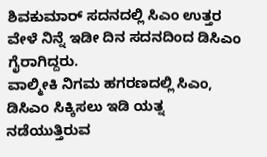ಶಿವಕುಮಾರ್ ಸದನದಲ್ಲಿ ಸಿಎಂ ಉತ್ತರ ವೇಳೆ ನಿನ್ನೆ ಇಡೀ ದಿನ ಸದನದಿಂದ ಡಿಸಿಎಂ ಗೈರಾಗಿದ್ದರು.
ವಾಲ್ಮೀಕಿ ನಿಗಮ ಹಗರಣದಲ್ಲಿ ಸಿಎಂ, ಡಿಸಿಎಂ ಸಿಕ್ಕಿಸಲು ಇಡಿ ಯತ್ನ ನಡೆಯುತ್ತಿರುವ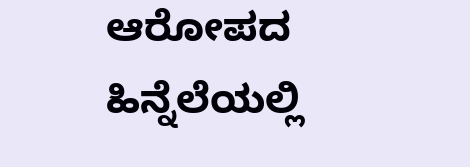ಆರೋಪದ ಹಿನ್ನೆಲೆಯಲ್ಲಿ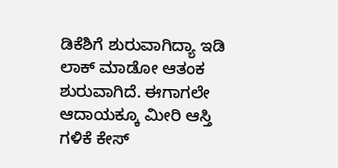ಡಿಕೆಶಿಗೆ ಶುರುವಾಗಿದ್ಯಾ ಇಡಿ ಲಾಕ್ ಮಾಡೋ ಆತಂಕ ಶುರುವಾಗಿದೆ. ಈಗಾಗಲೇ ಆದಾಯಕ್ಕೂ ಮೀರಿ ಆಸ್ತಿ ಗಳಿಕೆ ಕೇಸ್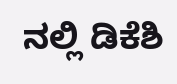ನಲ್ಲಿ ಡಿಕೆಶಿ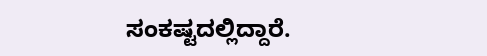ಸಂಕಷ್ಟದಲ್ಲಿದ್ದಾರೆ.